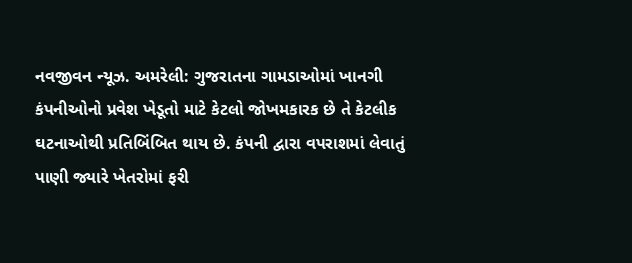નવજીવન ન્યૂઝ. અમરેલી: ગુજરાતના ગામડાઓમાં ખાનગી કંપનીઓનો પ્રવેશ ખેડૂતો માટે કેટલો જોખમકારક છે તે કેટલીક ઘટનાઓથી પ્રતિબિંબિત થાય છે. કંપની દ્વારા વપરાશમાં લેવાતું પાણી જ્યારે ખેતરોમાં ફરી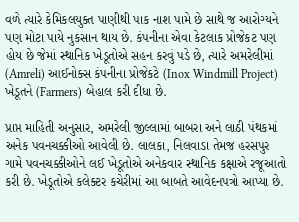વળે ત્યારે કેમિકલયુક્ત પાણીથી પાક નાશ પામે છે સાથે જ આરોગ્યને પણ મોટા પાયે નુકસાન થાય છે. કંપનીના એવા કેટલાક પ્રોજેકટ પણ હોય છે જેમાં સ્થાનિક ખેડૂતોએ સહન કરવું પડે છે, ત્યારે અમરેલીમાં (Amreli) આઈનોક્સ કંપનીના પ્રોજેકટે (Inox Windmill Project) ખેડૂતને (Farmers) બેહાલ કરી દીધા છે.

પ્રાપ્ત માહિતી અનુસાર, અમરેલી જીલ્લામાં બાબરા અને લાઠી પંથકમાં અનેક પવનચક્કીઓ આવેલી છે. લાલકા, નિલવાડા તેમજ હરસપુર ગામે પવનચક્કીઓને લઈ ખેડૂતોએ અનેકવાર સ્થાનિક કક્ષાએ રજૂઆતો કરી છે. ખેડૂતોએ કલેક્ટર કચેરીમાં આ બાબતે આવેદનપત્રો આપ્યા છે.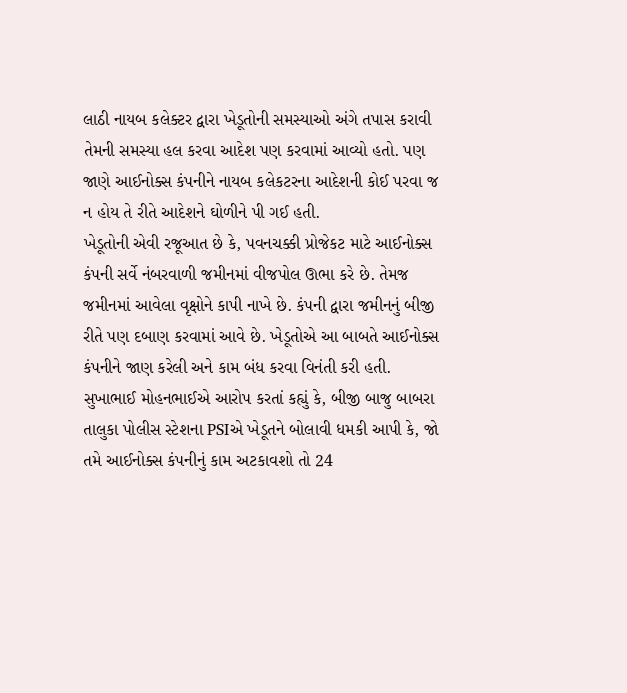લાઠી નાયબ કલેક્ટર દ્વારા ખેડૂતોની સમસ્યાઓ અંગે તપાસ કરાવી તેમની સમસ્યા હલ કરવા આદેશ પણ કરવામાં આવ્યો હતો. પણ જાણે આઈનોક્સ કંપનીને નાયબ કલેકટરના આદેશની કોઈ પરવા જ ન હોય તે રીતે આદેશને ઘોળીને પી ગઈ હતી.
ખેડૂતોની એવી રજૂઆત છે કે, પવનચક્કી પ્રોજેકટ માટે આઈનોક્સ કંપની સર્વે નંબરવાળી જમીનમાં વીજપોલ ઊભા કરે છે. તેમજ જમીનમાં આવેલા વૃક્ષોને કાપી નાખે છે. કંપની દ્વારા જમીનનું બીજી રીતે પણ દબાણ કરવામાં આવે છે. ખેડૂતોએ આ બાબતે આઈનોક્સ કંપનીને જાણ કરેલી અને કામ બંધ કરવા વિનંતી કરી હતી. સુખાભાઈ મોહનભાઈએ આરોપ કરતાં કહ્યું કે, બીજી બાજુ બાબરા તાલુકા પોલીસ સ્ટેશના PSIએ ખેડૂતને બોલાવી ધમકી આપી કે, જો તમે આઈનોક્સ કંપનીનું કામ અટકાવશો તો 24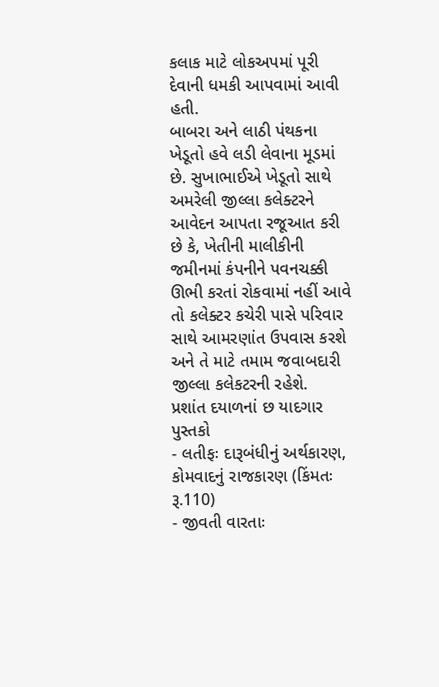કલાક માટે લોકઅપમાં પૂરી દેવાની ધમકી આપવામાં આવી હતી.
બાબરા અને લાઠી પંથકના ખેડૂતો હવે લડી લેવાના મૂડમાં છે. સુખાભાઈએ ખેડૂતો સાથે અમરેલી જીલ્લા કલેક્ટરને આવેદન આપતા રજૂઆત કરી છે કે, ખેતીની માલીકીની જમીનમાં કંપનીને પવનચક્કી ઊભી કરતાં રોકવામાં નહીં આવે તો કલેક્ટર કચેરી પાસે પરિવાર સાથે આમરણાંત ઉપવાસ કરશે અને તે માટે તમામ જવાબદારી જીલ્લા કલેકટરની રહેશે.
પ્રશાંત દયાળનાં છ યાદગાર પુસ્તકો
- લતીફઃ દારૂબંધીનું અર્થકારણ, કોમવાદનું રાજકારણ (કિંમતઃ રૂ.110)
- જીવતી વારતાઃ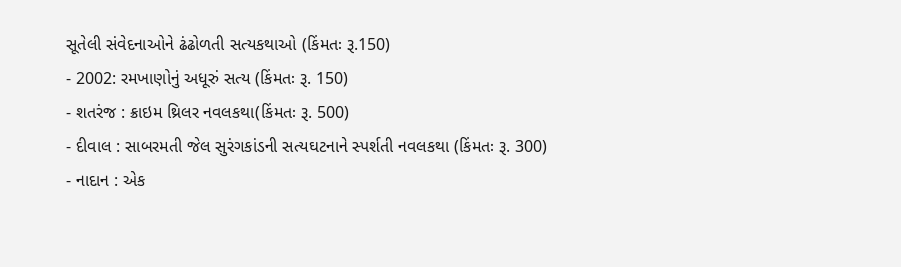સૂતેલી સંવેદનાઓને ઢંઢોળતી સત્યકથાઓ (કિંમતઃ રૂ.150)
- 2002: રમખાણોનું અધૂરું સત્ય (કિંમતઃ રૂ. 150)
- શતરંજ : ક્રાઇમ થ્રિલર નવલકથા(કિંમતઃ રૂ. 500)
- દીવાલ : સાબરમતી જેલ સુરંગકાંડની સત્યઘટનાને સ્પર્શતી નવલકથા (કિંમતઃ રૂ. 300)
- નાદાન : એક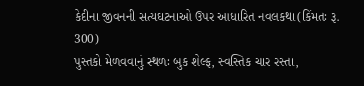કેદીના જીવનની સત્યઘટનાઓ ઉપર આધારિત નવલકથા(કિંમતઃ રૂ. 300)
પુસ્તકો મેળવવાનું સ્થળઃ બુક શેલ્ફ, સ્વસ્તિક ચાર રસ્તા,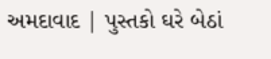અમદાવાદ | પુસ્તકો ઘરે બેઠાં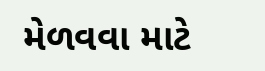મેળવવા માટે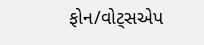ફોન/વોટ્સએપ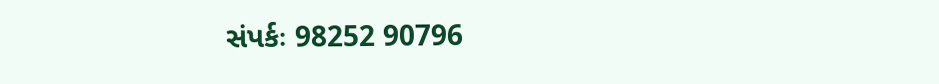સંપર્કઃ 98252 90796